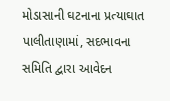મોડાસાની ઘટનાના પ્રત્યાઘાત પાલીતાણામાં, સદભાવના સમિતિ દ્વારા આવેદન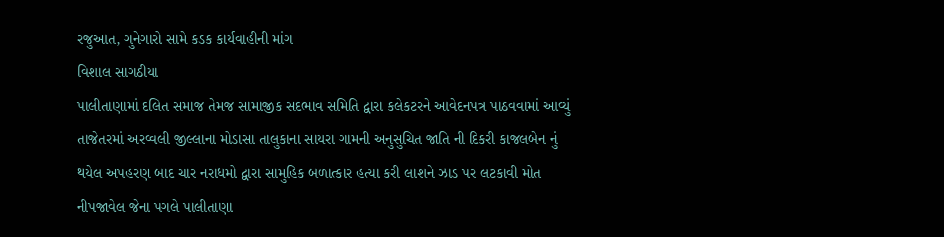રજુઆત, ગુનેગારો સામે કડક કાર્યવાહીની માંગ
વિશાલ સાગઠીયા
પાલીતાણામાં દલિત સમાજ તેમજ સામાજીક સદભાવ સમિતિ દ્વારા કલેકટરને આવેદનપત્ર પાઠવવામાં આવ્યું તાજેતરમાં અરવ્વલી જીલ્લાના મોડાસા તાલુકાના સાયરા ગામની અનુસુચિત જાતિ ની દિકરી કાજલબેન નું થયેલ અપહરણ બાદ ચાર નરાધમો દ્વારા સામુહિક બળાત્કાર હત્યા કરી લાશને ઝાડ પર લટકાવી મોત નીપજાવેલ જેના પગલે પાલીતાણા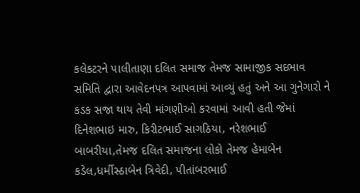કલેકટરને પાલીતાણા દલિત સમાજ તેમજ સામાજીક સદભાવ સમિતિ દ્વારા આવેદનપત્ર આપવામાં આવ્યું હતું અને આ ગુનેગારો ને કડક સજા થાય તેવી માંગણીઓ કરવામાં આવી હતી જેમાં દિનેશભાઇ મારુ, કિરીટભાઈ સાગઠિયા, નરેશભાઈ બાબરીયા,તેમજ દલિત સમાજના લોકો તેમજ હેમાબેન કડેલ,ધર્મીસ્ઠાબેન ત્રિવેદી, પીતાંબરભાઈ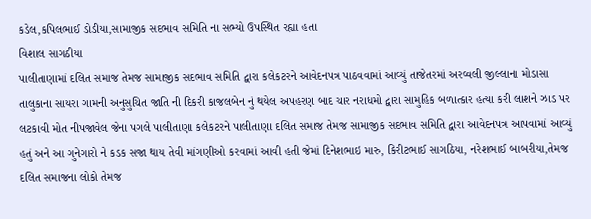કડેલ,કપિલભાઈ ડોડીયા,સામાજીક સદભાવ સમિતિ ના સભ્યો ઉપસ્થિત રહ્યા હતા
વિશાલ સાગઠીયા
પાલીતાણામાં દલિત સમાજ તેમજ સામાજીક સદભાવ સમિતિ દ્વારા કલેકટરને આવેદનપત્ર પાઠવવામાં આવ્યું તાજેતરમાં અરવ્વલી જીલ્લાના મોડાસા તાલુકાના સાયરા ગામની અનુસુચિત જાતિ ની દિકરી કાજલબેન નું થયેલ અપહરણ બાદ ચાર નરાધમો દ્વારા સામુહિક બળાત્કાર હત્યા કરી લાશને ઝાડ પર લટકાવી મોત નીપજાવેલ જેના પગલે પાલીતાણા કલેકટરને પાલીતાણા દલિત સમાજ તેમજ સામાજીક સદભાવ સમિતિ દ્વારા આવેદનપત્ર આપવામાં આવ્યું હતું અને આ ગુનેગારો ને કડક સજા થાય તેવી માંગણીઓ કરવામાં આવી હતી જેમાં દિનેશભાઇ મારુ, કિરીટભાઈ સાગઠિયા, નરેશભાઈ બાબરીયા,તેમજ દલિત સમાજના લોકો તેમજ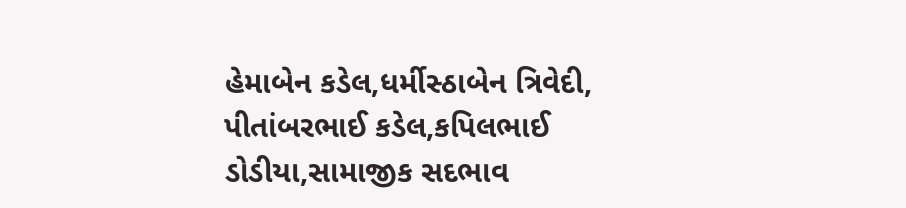હેમાબેન કડેલ,ધર્મીસ્ઠાબેન ત્રિવેદી, પીતાંબરભાઈ કડેલ,કપિલભાઈ ડોડીયા,સામાજીક સદભાવ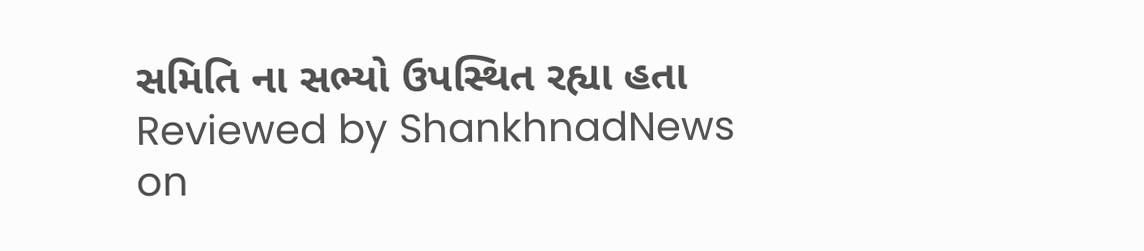સમિતિ ના સભ્યો ઉપસ્થિત રહ્યા હતા
Reviewed by ShankhnadNews
on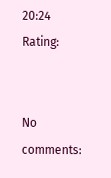20:24
Rating:


No comments: